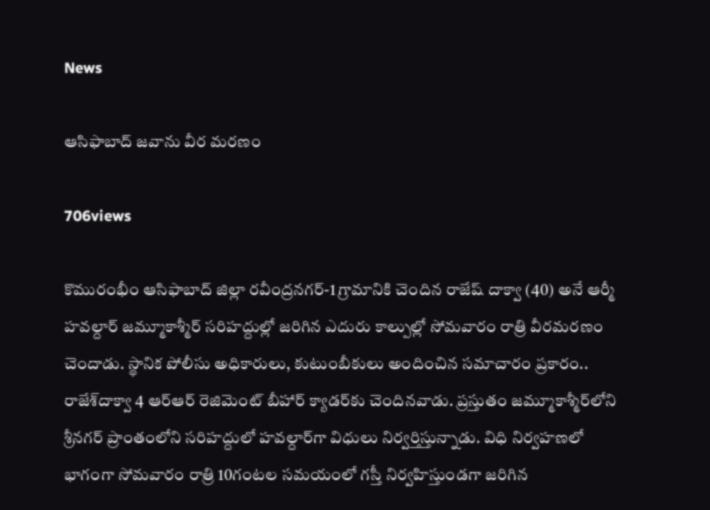News

ఆసిఫాబాద్ జవాను వీర మరణం

706views

కొమురంభీం ఆసిఫాబాద్ జిల్లా రవీంద్రనగర్-1 గ్రామానికి చెందిన రాజేష్ దాక్వా (40) అనే ఆర్మీ హవల్దార్ జమ్మూకాశ్మీర్ సరిహద్దుల్లో జరిగిన ఎదురు కాల్పుల్లో సోమవారం రాత్రి వీరమరణం చెందాడు. స్థానిక పోలీసు అధికారులు, కుటుంబీకులు అందించిన సమాచారం ప్రకారం.. రాజేశ్‌దాక్వా 4 ఆర్‌ఆర్ రెజిమెంట్ బీహార్ క్యాడర్‌కు చెందినవాడు. ప్రస్తుతం జమ్మూకాశ్మీర్‌లోని శ్రీనగర్ ప్రాంతంలోని సరిహద్దులో హవల్దార్‌గా విధులు నిర్వర్తిస్తున్నాడు. విధి నిర్వహణలో భాగంగా సోమవారం రాత్రి 10గంటల సమయంలో గస్తీ నిర్వహిస్తుండగా జరిగిన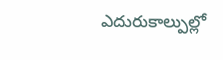ఎదురుకాల్పుల్లో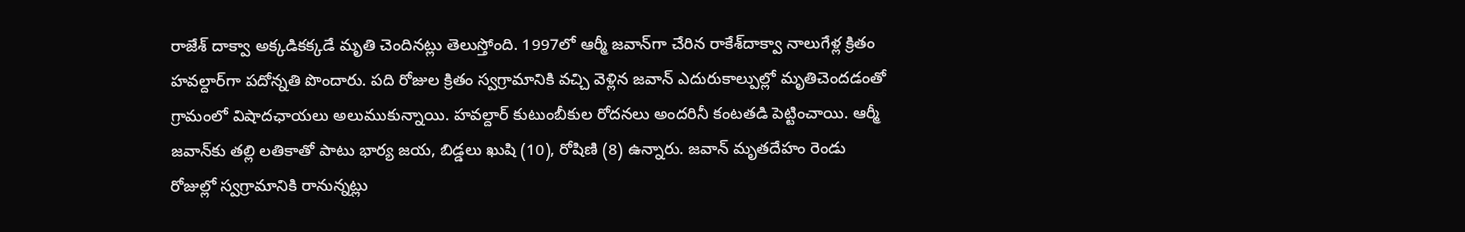రాజేశ్ దాక్వా అక్కడికక్కడే మృతి చెందినట్లు తెలుస్తోంది. 1997లో ఆర్మీ జవాన్‌గా చేరిన రాకేశ్‌దాక్వా నాలుగేళ్ల క్రితం హవల్దార్‌గా పదోన్నతి పొందారు. పది రోజుల క్రితం స్వగ్రామానికి వచ్చి వెళ్లిన జవాన్ ఎదురుకాల్పుల్లో మృతిచెందడంతో గ్రామంలో విషాదఛాయలు అలుముకున్నాయి. హవల్దార్ కుటుంబీకుల రోదనలు అందరినీ కంటతడి పెట్టించాయి. ఆర్మీ జవాన్‌కు తల్లి లతికాతో పాటు భార్య జయ, బిడ్డలు ఖుషి (10), రోషిణి (8) ఉన్నారు. జవాన్ మృతదేహం రెండు రోజుల్లో స్వగ్రామానికి రానున్నట్లు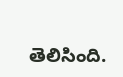తెలిసింది.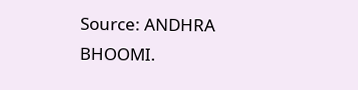Source: ANDHRA BHOOMI.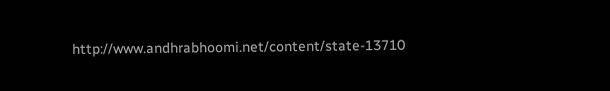http://www.andhrabhoomi.net/content/state-13710